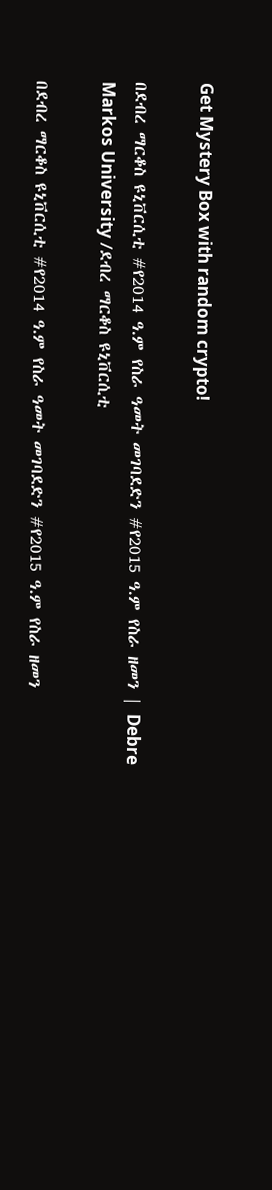Get Mystery Box with random crypto!

በደብረ ማርቆስ ዩኒቨርሲቲ #የ2014 ዓ.ም የስራ ዓመት መገባደድን #የ2015 ዓ.ም የስራ ዘመን | Debre Markos University /ደብረ ማርቆስ ዩኒቨርሲቲ

በደብረ ማርቆስ ዩኒቨርሲቲ #የ2014 ዓ.ም የስራ ዓመት መገባደድን #የ2015 ዓ.ም የስራ ዘመን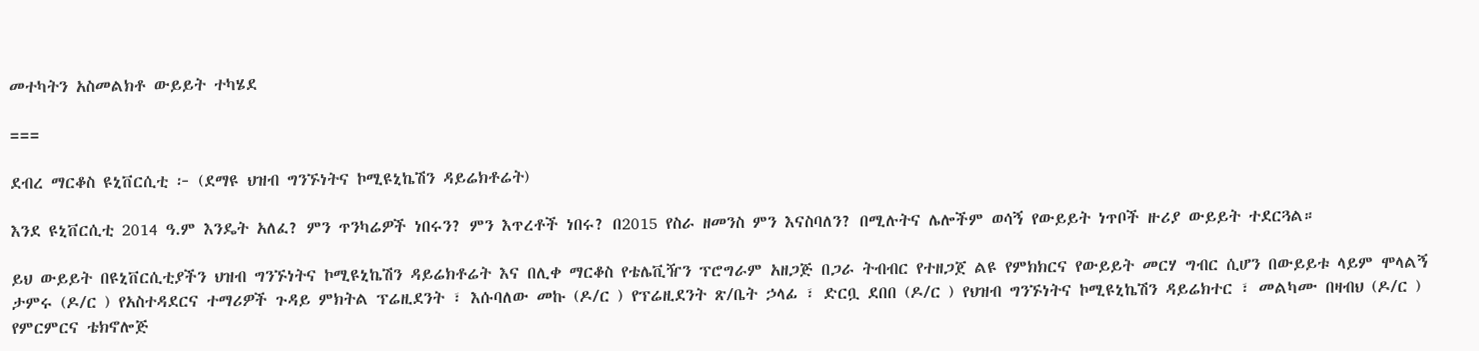መተካትን አስመልክቶ ውይይት ተካሄደ

===

ደብረ ማርቆስ ዩኒቨርሲቲ ፦ (ደማዩ ህዝብ ግንኙነትና ኮሚዩኒኬሽን ዳይሬክቶሬት)

እንደ ዩኒቨርሲቲ 2014 ዓ.ም እንዴት አለፈ? ምን ጥንካሬዎች ነበሩን? ምን እጥረቶች ነበሩ? በ2015 የስራ ዘመንስ ምን እናስባለን? በሚሉትና ሌሎችም ወሳኝ የውይይት ነጥቦች ዙሪያ ውይይት ተደርጓል።

ይህ ውይይት በዩኒቨርሲቲያችን ህዝብ ግንኙነትና ኮሚዩኒኬሽን ዳይሬክቶሬት እና በሊቀ ማርቆስ የቴሌቪዥን ፕሮግራም አዘጋጅ በጋራ ትብብር የተዘጋጀ ልዩ የምክክርና የውይይት መርሃ ግብር ሲሆን በውይይቱ ላይም ሞላልኝ ታምሩ (ዶ/ር ) የአስተዳደርና ተማሪዎች ጉዳይ ምክትል ፕሬዚደንት ፣ እሱባለው መኩ (ዶ/ር ) የፕሬዚደንት ጽ/ቤት ኃላፊ ፣ ድርቧ ደበበ (ዶ/ር ) የህዝብ ግንኙነትና ኮሚዩኒኬሽን ዳይሬክተር ፣ መልካሙ በዛብህ (ዶ/ር ) የምርምርና ቴክኖሎጅ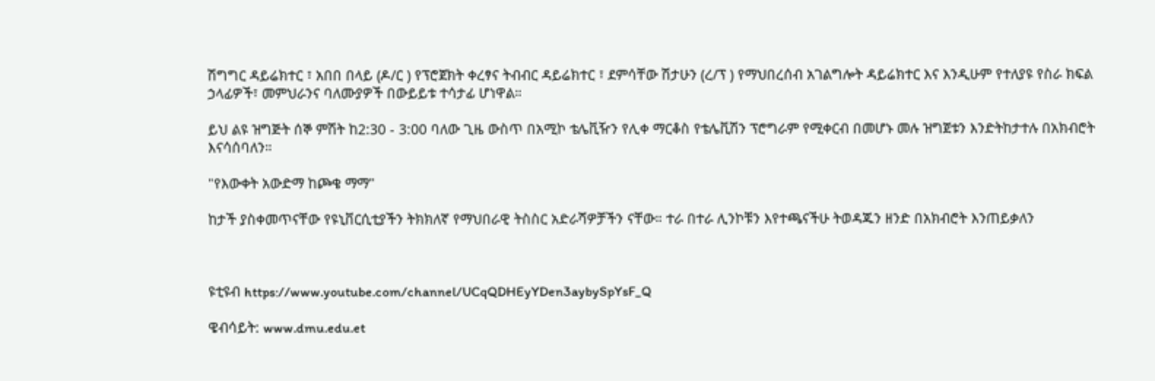ሽግግር ዳይሬክተር ፣ አበበ በላይ (ዶ/ር ) የፕሮጀክት ቀረፃና ትብብር ዳይሬክተር ፣ ደምሳቸው ሽታሁን (ረ/ፕ ) የማህበረሰብ አገልግሎት ዳይሬክተር እና እንዲሁም የተለያዩ የስራ ክፍል ኃላፊዎች፣ መምህራንና ባለሙያዎች በውይይቱ ተሳታፊ ሆነዋል።

ይህ ልዩ ዝግጅት ሰኞ ምሽት ከ2:30 - 3:00 ባለው ጊዜ ውስጥ በአሚኮ ቴሌቪዥን የሊቀ ማርቆስ የቴሌቪሽን ፕሮግራም የሚቀርብ በመሆኑ መሉ ዝግጀቱን እንድትከታተሉ በአክብሮት እናሳሰባለን።

"የእውቀት አውድማ ከጮቄ ማማ"

ከታች ያስቀመጥናቸው የዩኒቨርሲቲያችን ትክክለኛ የማህበራዊ ትስስር አድራሻዎቻችን ናቸው። ተራ በተራ ሊንኮቹን እየተጫናችሁ ትወዳጁን ዘንድ በአክብሮት እንጠይቃለን



ዩቲዩብ https://www.youtube.com/channel/UCqQDHEyYDen3aybySpYsF_Q

ዌብሳይት: www.dmu.edu.et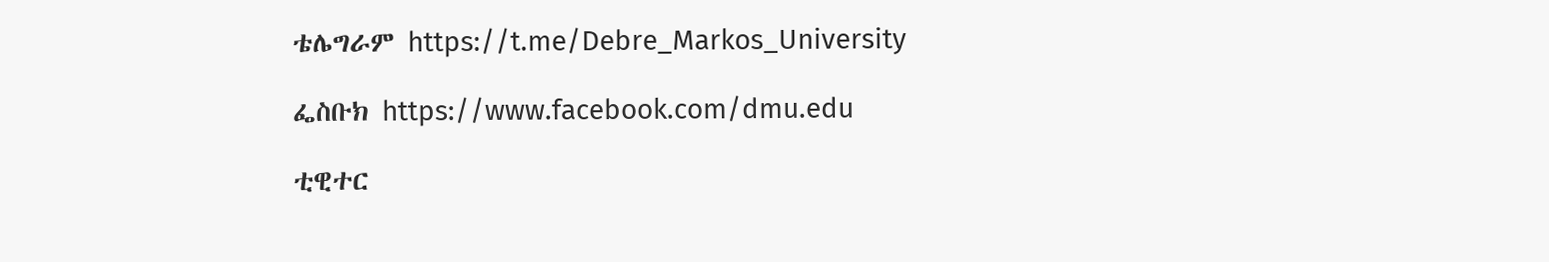ቴሌግራም https://t.me/Debre_Markos_University

ፌስቡክ https://www.facebook.com/dmu.edu

ቲዊተር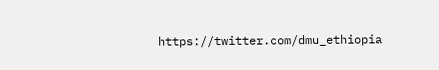https://twitter.com/dmu_ethiopia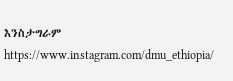እንስታግራም https://www.instagram.com/dmu_ethiopia/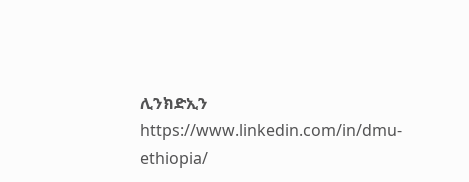ሊንክድኢን https://www.linkedin.com/in/dmu-ethiopia/